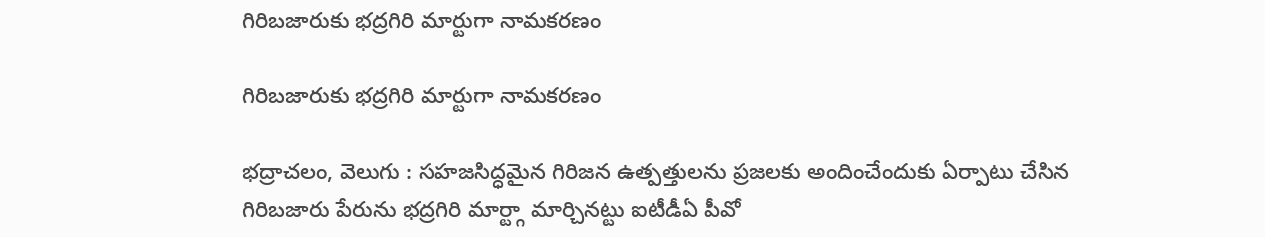గిరిబజారుకు భద్రగిరి మార్టుగా నామకరణం

గిరిబజారుకు భద్రగిరి మార్టుగా నామకరణం

భద్రాచలం, వెలుగు : సహజసిద్ధమైన గిరిజన ఉత్పత్తులను ప్రజలకు అందించేందుకు ఏర్పాటు చేసిన గిరిబజారు పేరును భద్రగిరి మార్ట్గా మార్చినట్టు ఐటీడీఏ పీవో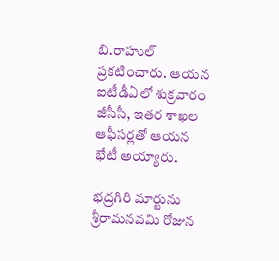బి.రాహుల్ ప్రకటించారు. ఆయన ఐటీడీఏలో శుక్రవారం జీసీసీ, ఇతర శాఖల ఆఫీసర్లతో ఆయన భేటీ అయ్యారు.

భద్రగిరి మార్టును శ్రీరామనవమి రోజున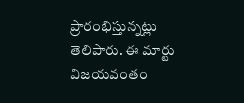ప్రారంభిస్తున్నట్లు తెలిపారు. ఈ మార్టు విజయవంతం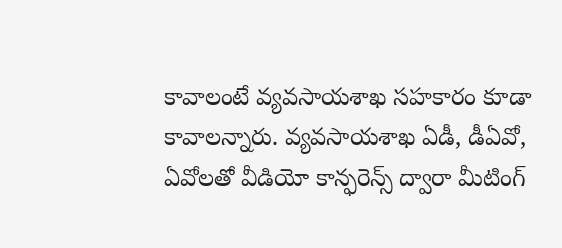కావాలంటే వ్యవసాయశాఖ సహకారం కూడా కావాలన్నారు. వ్యవసాయశాఖ ఏడీ, డీఏవో, ఏవోలతో వీడియో కాన్ఫరెన్స్ ద్వారా మీటింగ్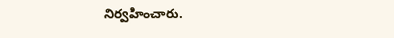నిర్వహించారు.